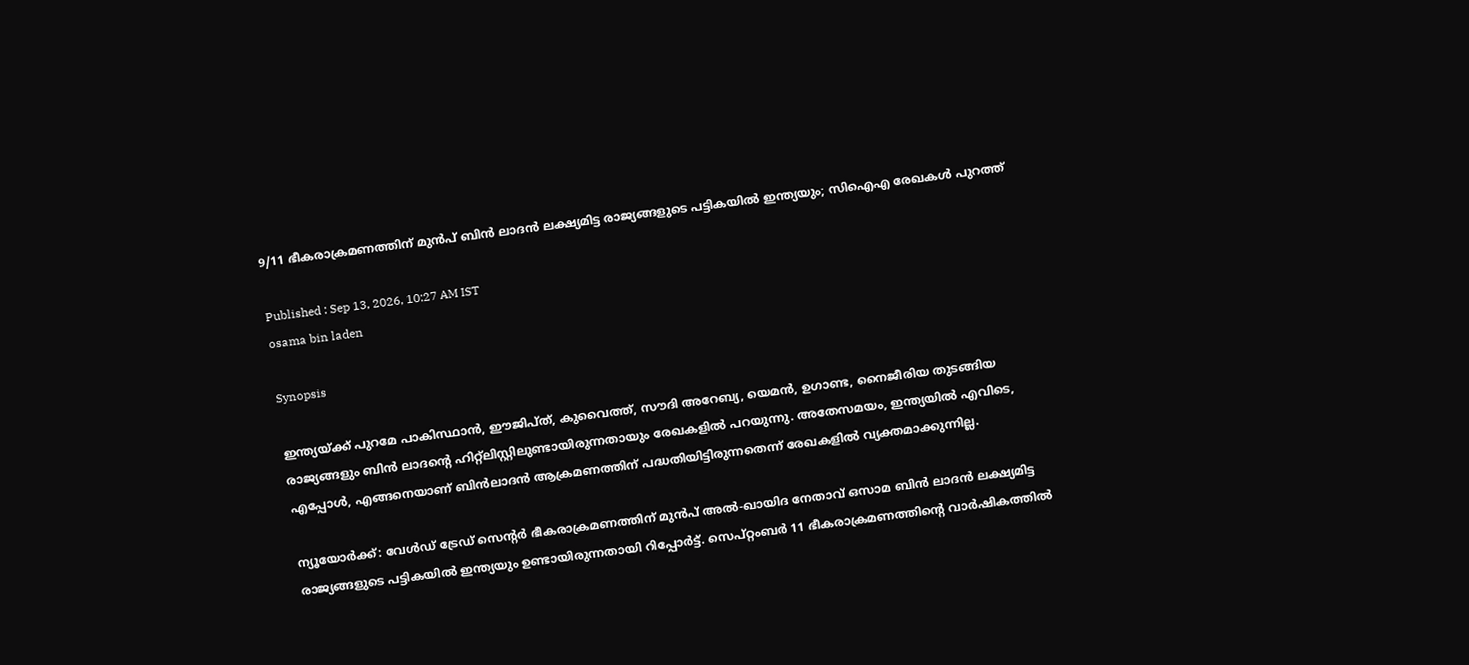9/11 ഭീകരാക്രമണത്തിന് മുൻപ് ബിൻ ലാദൻ ലക്ഷ്യമിട്ട രാജ്യങ്ങളുടെ പട്ടികയിൽ ഇന്ത്യയും; സിഐഎ രേഖകൾ പുറത്ത്

Published : Sep 13, 2026, 10:27 AM IST
osama bin laden

Synopsis

ഇന്ത്യയ്ക്ക് പുറമേ പാകിസ്ഥാൻ, ഈജിപ്ത്, കുവൈത്ത്, സൗദി അറേബ്യ, യെമൻ, ഉഗാണ്ട, നൈജീരിയ തുടങ്ങിയ രാജ്യങ്ങളും ബിൻ ലാദന്റെ ഹിറ്റ്ലിസ്റ്റിലുണ്ടായിരുന്നതായും രേഖകളിൽ പറയുന്നു. അതേസമയം, ഇന്ത്യയിൽ എവിടെ, എപ്പോൾ, എങ്ങനെയാണ് ബിൻലാദൻ ആക്രമണത്തിന് പദ്ധതിയിട്ടിരുന്നതെന്ന് രേഖകളിൽ വ്യക്തമാക്കുന്നില്ല.

ന്യൂയോർക്ക്: വേൾഡ് ട്രേഡ് സെന്റർ ഭീകരാക്രമണത്തിന് മുൻപ് അൽ-ഖായിദ നേതാവ് ഒസാമ ബിൻ ലാദൻ ലക്ഷ്യമിട്ട രാജ്യങ്ങളുടെ പട്ടികയിൽ ഇന്ത്യയും ഉണ്ടായിരുന്നതായി റിപ്പോർട്ട്. സെപ്റ്റംബർ 11 ഭീകരാക്രമണത്തിന്റെ വാർഷികത്തിൽ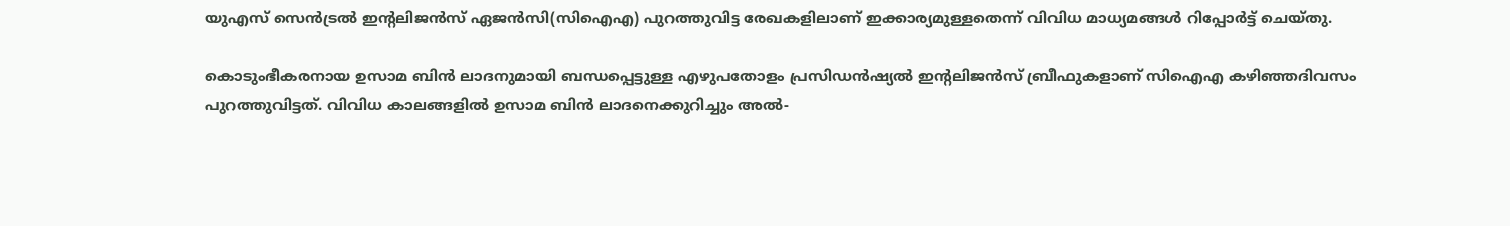യുഎസ് സെൻട്രൽ ഇന്റലിജൻസ് ഏജൻസി(സിഐഎ) പുറത്തുവിട്ട രേഖകളിലാണ് ഇക്കാര്യമുള്ളതെന്ന് വിവിധ മാധ്യമങ്ങൾ റിപ്പോർട്ട് ചെയ്തു.

കൊടുംഭീകരനായ ഉസാമ ബിൻ ലാദനുമായി ബന്ധപ്പെട്ടുള്ള എഴുപതോളം പ്രസിഡൻഷ്യൽ ഇന്റലിജൻസ് ബ്രീഫുകളാണ് സിഐഎ കഴിഞ്ഞദിവസം പുറത്തുവിട്ടത്. വിവിധ കാലങ്ങളിൽ ഉസാമ ബിൻ ലാദനെക്കുറിച്ചും അൽ-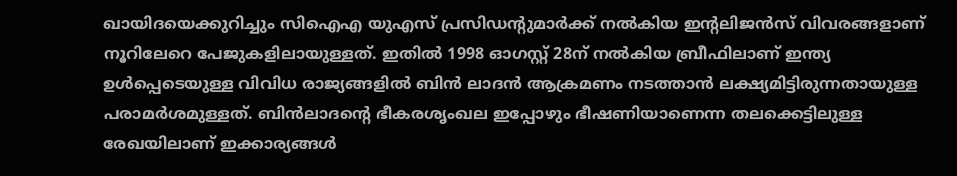ഖായിദയെക്കുറിച്ചും സിഐഎ യുഎസ് പ്രസിഡന്റുമാർക്ക് നൽകിയ ഇന്റലിജൻസ് വിവരങ്ങളാണ് നൂറിലേറെ പേജുകളിലായുള്ളത്. ഇതിൽ 1998 ഓഗസ്റ്റ് 28ന് നൽകിയ ബ്രീഫിലാണ് ഇന്ത്യ ഉൾപ്പെടെയുള്ള വിവിധ രാജ്യങ്ങളിൽ ബിൻ ലാദൻ ആക്രമണം നടത്താൻ ലക്ഷ്യമിട്ടിരുന്നതായുള്ള പരാമർശമുള്ളത്. ബിൻലാദന്റെ ഭീകരശൃംഖല ഇപ്പോഴും ഭീഷണിയാണെന്ന തലക്കെട്ടിലുള്ള രേഖയിലാണ് ഇക്കാര്യങ്ങൾ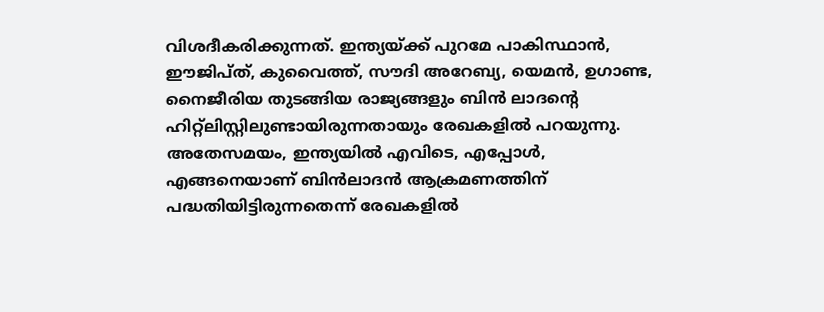വിശദീകരിക്കുന്നത്. ഇന്ത്യയ്ക്ക് പുറമേ പാകിസ്ഥാൻ, ഈജിപ്ത്, കുവൈത്ത്, സൗദി അറേബ്യ, യെമൻ, ഉഗാണ്ട, നൈജീരിയ തുടങ്ങിയ രാജ്യങ്ങളും ബിൻ ലാദന്റെ ഹിറ്റ്ലിസ്റ്റിലുണ്ടായിരുന്നതായും രേഖകളിൽ പറയുന്നു. അതേസമയം, ഇന്ത്യയിൽ എവിടെ, എപ്പോൾ, എങ്ങനെയാണ് ബിൻലാദൻ ആക്രമണത്തിന് പദ്ധതിയിട്ടിരുന്നതെന്ന് രേഖകളിൽ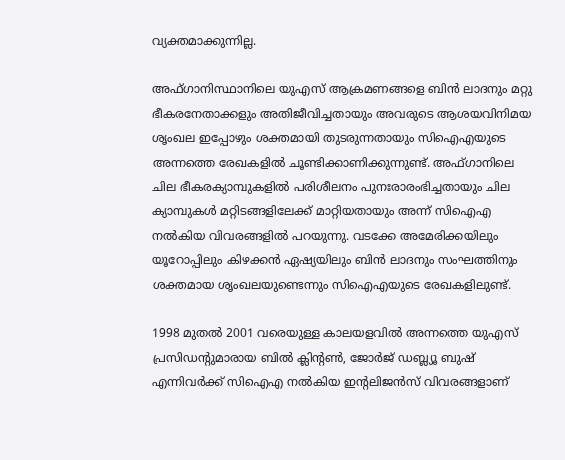വ്യക്തമാക്കുന്നില്ല.

അഫ്ഗാനിസ്ഥാനിലെ യുഎസ് ആക്രമണങ്ങളെ ബിൻ ലാദനും മറ്റു ഭീകരനേതാക്കളും അതിജീവിച്ചതായും അവരുടെ ആശയവിനിമയ ശ‍ൃംഖല ഇപ്പോഴും ശക്തമായി തുടരുന്നതായും സിഐഎയുടെ അന്നത്തെ രേഖകളിൽ ചൂണ്ടിക്കാണിക്കുന്നുണ്ട്. അഫ്ഗാനിലെ ചില ഭീകരക്യാമ്പുകളിൽ പരിശീലനം പുനഃരാരംഭിച്ചതായും ചില ക്യാമ്പുകൾ മറ്റിടങ്ങളിലേക്ക് മാറ്റിയതായും അന്ന് സിഐഎ നൽകിയ വിവരങ്ങളിൽ പറയുന്നു. വടക്കേ അമേരിക്കയിലും യൂറോപ്പിലും കിഴക്കൻ ഏഷ്യയിലും ബിൻ ലാദനും സംഘത്തിനും ശക്തമായ ശൃംഖലയുണ്ടെന്നും സിഐഎയുടെ രേഖകളിലുണ്ട്.

1998 മുതൽ 2001 വരെയുള്ള കാലയളവിൽ അന്നത്തെ യുഎസ് പ്രസിഡന്റുമാരായ ബിൽ ക്ലിന്റൺ, ജോർജ് ഡബ്ല്യൂ ബുഷ് എന്നിവർക്ക് സിഐഎ നൽകിയ ഇന്റലിജൻസ് വിവരങ്ങളാണ്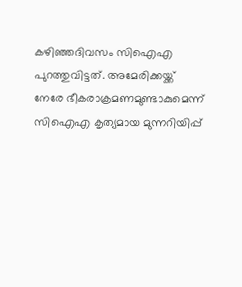കഴിഞ്ഞദിവസം സിഐഎ പുറത്തുവിട്ടത്. അമേരിക്കയ്ക്ക് നേരേ ഭീകരാക്രമണമുണ്ടാകുമെന്ന് സിഐഎ കൃത്യമായ മുന്നറിയിപ്പ്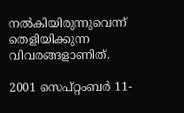നൽകിയിരുന്നുവെന്ന് തെളിയിക്കുന്ന വിവരങ്ങളാണിത്.

2001 സെപ്റ്റംബർ 11-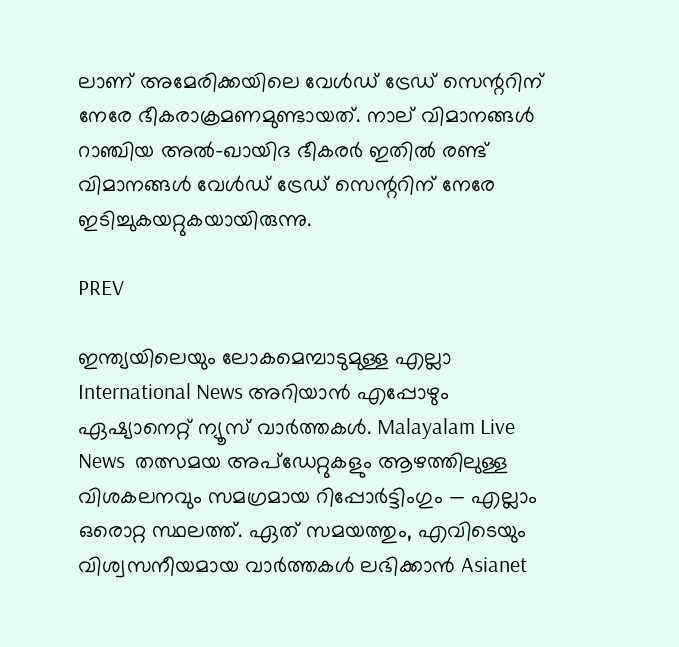ലാണ് അമേരിക്കയിലെ വേൾഡ് ട്രേഡ് സെന്ററിന് നേരേ ഭീകരാക്രമണമുണ്ടായത്. നാല് വിമാനങ്ങൾ റാഞ്ചിയ അൽ-ഖായിദ ഭീകരർ ഇതിൽ രണ്ട് വിമാനങ്ങൾ വേൾഡ് ട്രേഡ് സെന്ററിന് നേരേ ഇടിച്ചുകയറ്റുകയായിരുന്നു.

PREV

ഇന്ത്യയിലെയും ലോകമെമ്പാടുമുള്ള എല്ലാ International News അറിയാൻ എപ്പോഴും ഏഷ്യാനെറ്റ് ന്യൂസ് വാർത്തകൾ. Malayalam Live News  തത്സമയ അപ്‌ഡേറ്റുകളും ആഴത്തിലുള്ള വിശകലനവും സമഗ്രമായ റിപ്പോർട്ടിംഗും — എല്ലാം ഒരൊറ്റ സ്ഥലത്ത്. ഏത് സമയത്തും, എവിടെയും വിശ്വസനീയമായ വാർത്തകൾ ലഭിക്കാൻ Asianet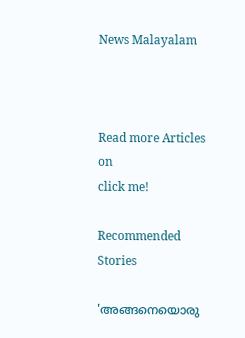News Malayalam



Read more Articles on
click me!

Recommended Stories

'അങ്ങനെയൊരു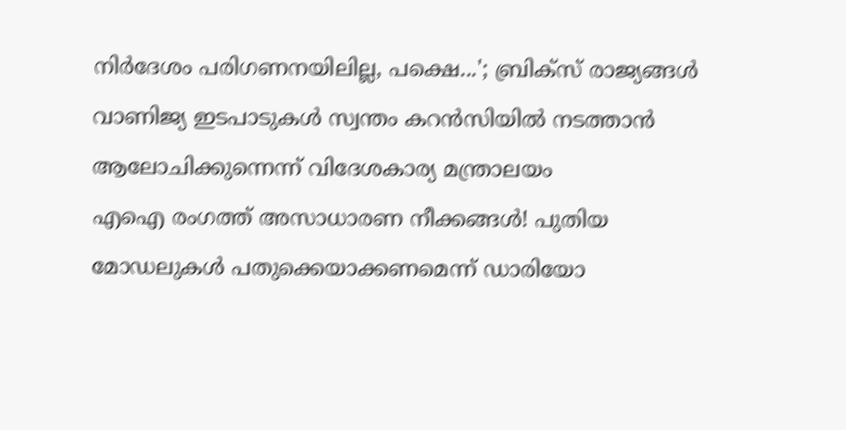നിർദേശം പരിഗണനയിലില്ല, പക്ഷെ...'; ബ്രിക്‌സ് രാജ്യങ്ങൾ വാണിജ്യ ഇടപാടുകൾ സ്വന്തം കറൻസിയിൽ നടത്താൻ ആലോചിക്കുന്നെന്ന് വിദേശകാര്യ മന്ത്രാലയം
എഐ രംഗത്ത് അസാധാരണ നീക്കങ്ങൾ! പുതിയ മോഡലുകൾ പതുക്കെയാക്കണമെന്ന് ഡാരിയോ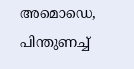അമൊഡെ, പിന്തുണച്ച്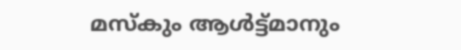മസ്കും ആൾട്ട്മാനും